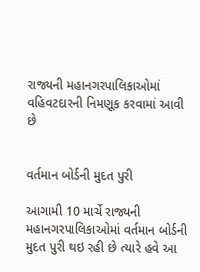રાજ્યની મહાનગરપાલિકાઓમાં વહિવટદારની નિમણૂક કરવામાં આવી છે


વર્તમાન બોર્ડની મુદત પુરી

આગામી 10 માર્ચે રાજ્યની મહાનગરપાલિકાઓમાં વર્તમાન બોર્ડની મુદત પુરી થઇ રહી છે ત્યારે હવે આ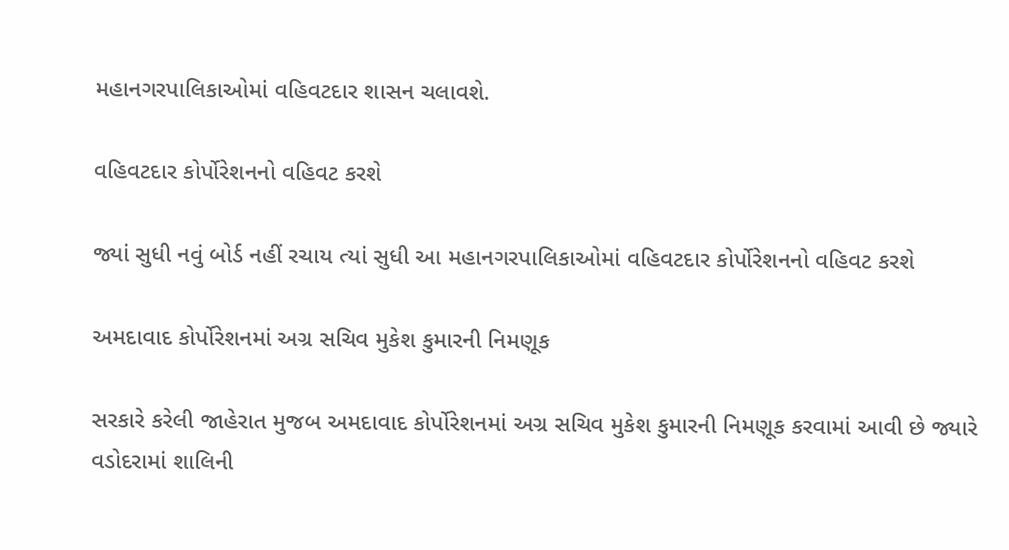મહાનગરપાલિકાઓમાં વહિવટદાર શાસન ચલાવશે.

વહિવટદાર કોર્પોરેશનનો વહિવટ કરશે

જ્યાં સુધી નવું બોર્ડ નહીં રચાય ત્યાં સુધી આ મહાનગરપાલિકાઓમાં વહિવટદાર કોર્પોરેશનનો વહિવટ કરશે

અમદાવાદ કોર્પોરેશનમાં અગ્ર સચિવ મુકેશ કુમારની નિમણૂક

સરકારે કરેલી જાહેરાત મુજબ અમદાવાદ કોર્પોરેશનમાં અગ્ર સચિવ મુકેશ કુમારની નિમણૂક કરવામાં આવી છે જ્યારે વડોદરામાં શાલિની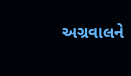અગ્રવાલને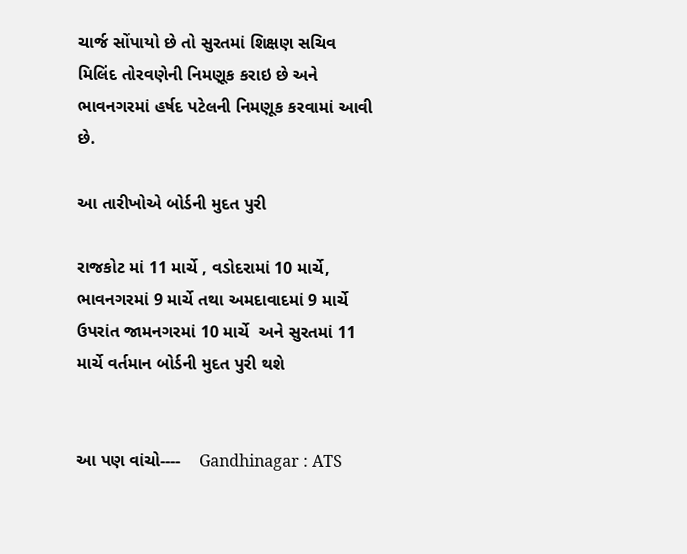ચાર્જ સોંપાયો છે તો સુરતમાં શિક્ષણ સચિવ મિલિંદ તોરવણેની નિમણૂક કરાઇ છે અને ભાવનગરમાં હર્ષદ પટેલની નિમણૂક કરવામાં આવી છે.

આ તારીખોએ બોર્ડની મુદત પુરી

રાજકોટ માં 11 માર્ચે , વડોદરામાં 10 માર્ચે, ભાવનગરમાં 9 માર્ચે તથા અમદાવાદમાં 9 માર્ચે ઉપરાંત જામનગરમાં 10 માર્ચે  અને સુરતમાં 11 માર્ચે વર્તમાન બોર્ડની મુદત પુરી થશે


આ પણ વાંચો----    Gandhinagar : ATS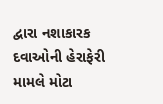દ્વારા નશાકારક દવાઓની હેરાફેરી મામલે મોટા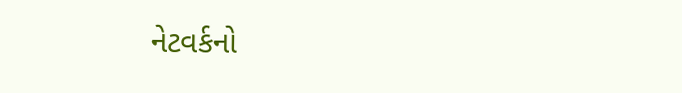નેટવર્કનો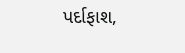પર્દાફાશ,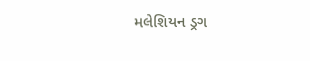મલેશિયન ડ્રગ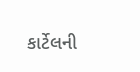કાર્ટેલની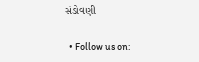સંડોવણી

  • Follow us on: